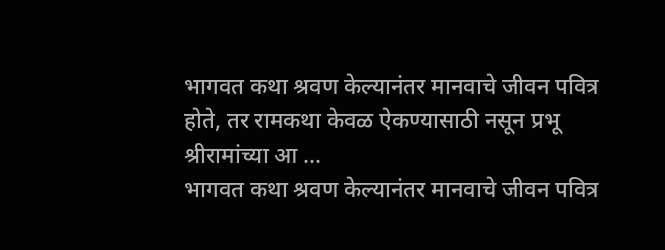भागवत कथा श्रवण केल्यानंतर मानवाचे जीवन पवित्र होते, तर रामकथा केवळ ऐकण्यासाठी नसून प्रभू श्रीरामांच्या आ ...
भागवत कथा श्रवण केल्यानंतर मानवाचे जीवन पवित्र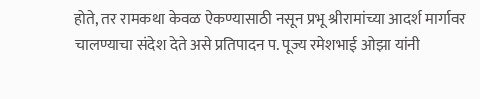होते, तर रामकथा केवळ ऐकण्यासाठी नसून प्रभू श्रीरामांच्या आदर्श मार्गावर चालण्याचा संदेश देते असे प्रतिपादन प. पूज्य रमेशभाई ओझा यांनी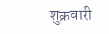शुक्रवारी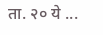ता. २० ये ...